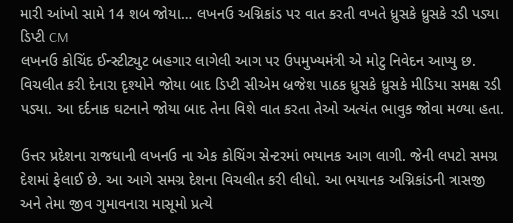મારી આંખો સામે 14 શબ જોયા… લખનઉ અગ્નિકાંડ પર વાત કરતી વખતે ધ્રુસકે ધ્રુસકે રડી પડ્યા ડિપ્ટી CM
લખનઉ કોચિંદ ઈન્સ્ટીટ્યુટ બહગાર લાગેલી આગ પર ઉપમુખ્યમંત્રી એ મોટુ નિવેદન આપ્યુ છ. વિચલીત કરી દેનારા દૃશ્યોને જોયા બાદ ડિપ્ટી સીએમ બ્રજેશ પાઠક ધ્રુસકે ધ્રુસકે મીડિયા સમક્ષ રડી પડ્યા. આ દર્દનાક ઘટનાને જોયા બાદ તેના વિશે વાત કરતા તેઓ અત્યંત ભાવુક જોવા મળ્યા હતા.

ઉત્તર પ્રદેશના રાજધાની લખનઉ ના એક કોચિંગ સેન્ટરમાં ભયાનક આગ લાગી. જેની લપટો સમગ્ર દેશમાં ફેલાઈ છે. આ આગે સમગ્ર દેશના વિચલીત કરી લીધો. આ ભયાનક અગ્નિકાંડની ત્રાસજી અને તેમા જીવ ગુમાવનારા માસૂમો પ્રત્યે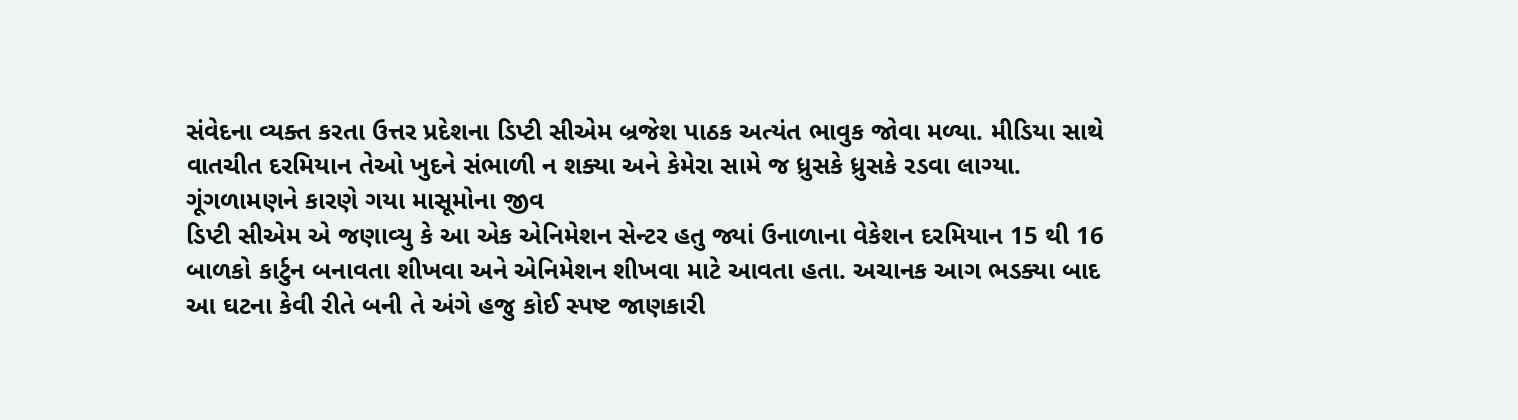સંવેદના વ્યક્ત કરતા ઉત્તર પ્રદેશના ડિપ્ટી સીએમ બ્રજેશ પાઠક અત્યંત ભાવુક જોવા મળ્યા. મીડિયા સાથે વાતચીત દરમિયાન તેઓ ખુદને સંભાળી ન શક્યા અને કેમેરા સામે જ ધ્રુસકે ધ્રુસકે રડવા લાગ્યા.
ગૂંગળામણને કારણે ગયા માસૂમોના જીવ
ડિપ્ટી સીએમ એ જણાવ્યુ કે આ એક એનિમેશન સેન્ટર હતુ જ્યાં ઉનાળાના વેકેશન દરમિયાન 15 થી 16 બાળકો કાર્ટુન બનાવતા શીખવા અને એનિમેશન શીખવા માટે આવતા હતા. અચાનક આગ ભડક્યા બાદ આ ઘટના કેવી રીતે બની તે અંગે હજુ કોઈ સ્પષ્ટ જાણકારી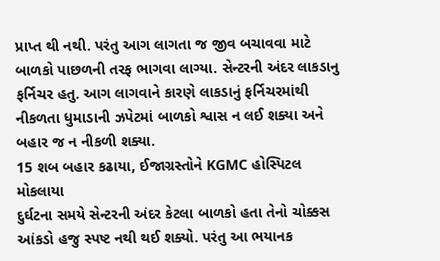પ્રાપ્ત થી નથી. પરંતુ આગ લાગતા જ જીવ બચાવવા માટે બાળકો પાછળની તરફ ભાગવા લાગ્યા. સેન્ટરની અંદર લાકડાનુ ફર્નિચર હતુ. આગ લાગવાને કારણે લાકડાનું ફર્નિચરમાંથી નીકળતા ધુમાડાની ઝપેટમાં બાળકો શ્વાસ ન લઈ શક્યા અને બહાર જ ન નીકળી શક્યા.
15 શબ બહાર કઢાયા, ઈજાગ્રસ્તોને KGMC હોસ્પિટલ મોકલાયા
દુર્ઘટના સમયે સેન્ટરની અંદર કેટલા બાળકો હતા તેનો ચોક્કસ આંકડો હજુ સ્પષ્ટ નથી થઈ શક્યો. પરંતુ આ ભયાનક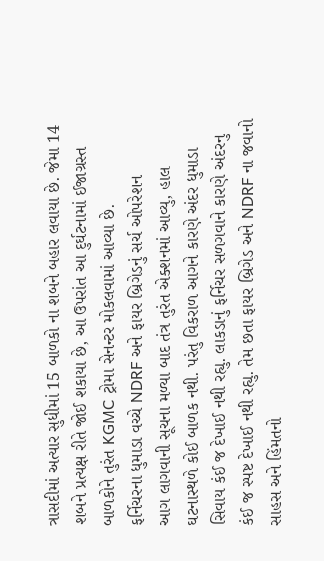ત્રાસદીમાં અત્યાર સુધીમાં 15 બાળકો ના શબને બહાર લવાયા છે. જેમા 14 શબને પ્રત્યક્ષ રીતે જોઈ શકાયા છે, આ ઉપરાંત આ દુર્ઘટનામાં ઈજાગ્રસ્ત બાળકોને તુરંત KGMC ટ્રોમા સેનન્ટર મોકલવામાં આવ્યા છે.
ફર્નિચરના ધુમાડા વચ્ચે NDRF અને ફાયર બ્રિગેડનું સર્ચ ઓપરેશન
આગ લાગવાની સૂચના મળ્યા બાદ તંત્ર તુરંત એક્શનમાં આવ્યુ, હાલ ઘટનાસ્થળે કોઈ બાળક નથી. પરંતુ વિકરાળ આગને કારણે અંદર ધુમાડા સિવાય કંઈ જ દેખાઈ નથી રહ્યુ. લાકડાનું ફર્નિચર સળગવાને કારણે અંદરનુ કંઈ જ સ્પષ્ટ દેખાઈ નથી રહ્યુ. તેમ છતા ફાયર બ્રિગેડ અને NDRF ના જવાનો સાહસ અને હિંમતનો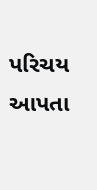પરિચય આપતા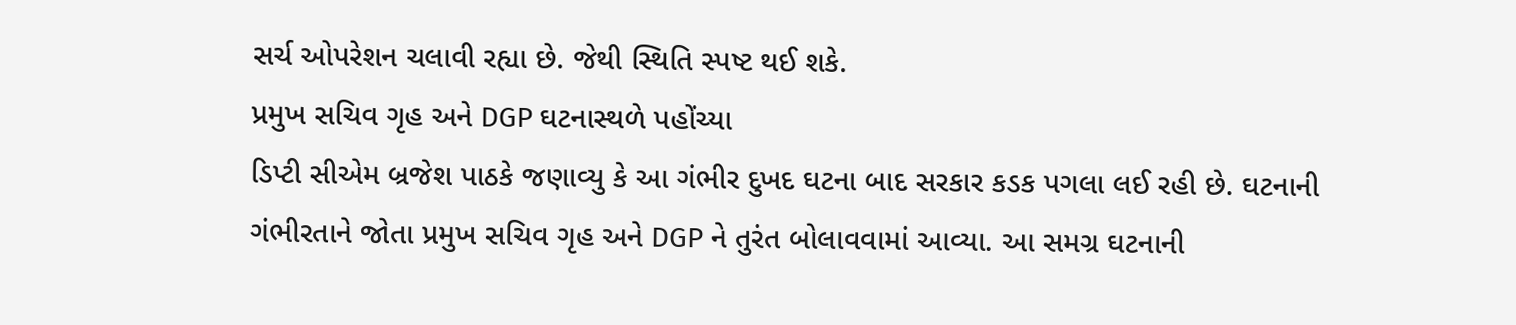સર્ચ ઓપરેશન ચલાવી રહ્યા છે. જેથી સ્થિતિ સ્પષ્ટ થઈ શકે.
પ્રમુખ સચિવ ગૃહ અને DGP ઘટનાસ્થળે પહોંચ્યા
ડિપ્ટી સીએમ બ્રજેશ પાઠકે જણાવ્યુ કે આ ગંભીર દુખદ ઘટના બાદ સરકાર કડક પગલા લઈ રહી છે. ઘટનાની ગંભીરતાને જોતા પ્રમુખ સચિવ ગૃહ અને DGP ને તુરંત બોલાવવામાં આવ્યા. આ સમગ્ર ઘટનાની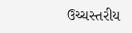ઉચ્ચસ્તરીય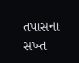તપાસના સખ્ત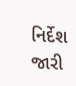નિર્દેશ જારી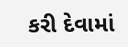કરી દેવામાં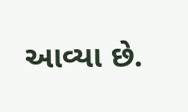આવ્યા છે.